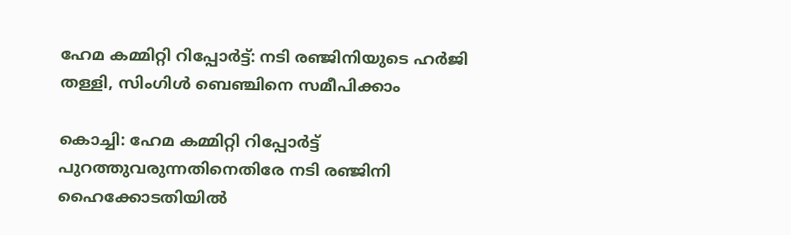ഹേമ കമ്മിറ്റി റിപ്പോർട്ട്: നടി രഞ്ജിനിയുടെ ഹ‍ർജി തള്ളി, സിംഗിൾ ബെഞ്ചിനെ സമീപിക്കാം

കൊച്ചി: ഹേമ കമ്മിറ്റി റിപ്പോർട്ട് പുറത്തുവരുന്നതിനെതിരേ നടി രഞ്ജിനി ഹൈക്കോടതിയിൽ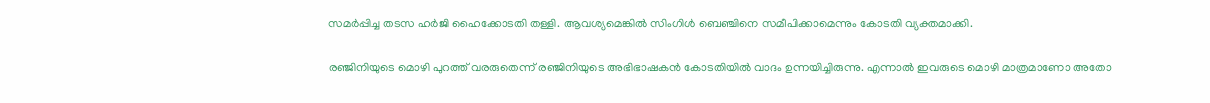സമർപ്പിച്ച തടസ ഹർജി ഹൈക്കോടതി തള്ളി. ആവശ്യമെങ്കിൽ സിംഗിൾ ബെഞ്ചിനെ സമീപിക്കാമെന്നും കോടതി വ്യക്തമാക്കി.

രഞ്ജിനിയുടെ മൊഴി പുറത്ത് വരരുതെന്ന് രഞ്ജിനിയുടെ അഭിഭാഷകൻ കോടതിയിൽ വാദം ഉന്നയിച്ചിരുന്നു. എന്നാൽ ഇവരുടെ മൊഴി മാത്രമാണോ അതോ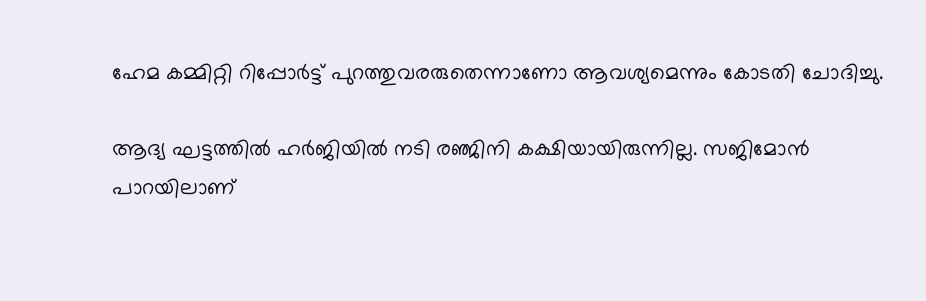ഹേമ കമ്മിറ്റി റിപ്പോർട്ട് പുറത്തുവരരുതെന്നാണോ ആവശ്യമെന്നും കോടതി ചോദിച്ചു.

ആദ്യ ഘട്ടത്തിൽ ഹർജിയിൽ നടി രഞ്ജിനി കക്ഷിയായിരുന്നില്ല. സജിമോൻ പാറയിലാണ്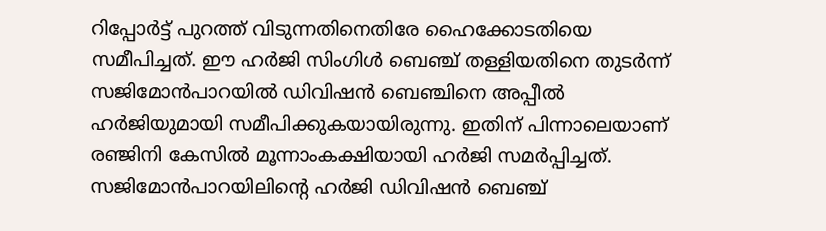റിപ്പോർട്ട് പുറത്ത് വിടുന്നതിനെതിരേ ഹൈക്കോടതിയെ സമീപിച്ചത്. ഈ ഹർജി സിംഗിൾ ബെഞ്ച് തള്ളിയതിനെ തുടർന്ന് സജിമോൻപാറയിൽ ഡിവിഷൻ ബെഞ്ചിനെ അപ്പീൽ ഹർജിയുമായി സമീപിക്കുകയായിരുന്നു. ഇതിന് പിന്നാലെയാണ് രഞ്ജിനി കേസിൽ മൂന്നാംകക്ഷിയായി ഹർജി സമർപ്പിച്ചത്. സജിമോൻപാറയിലിന്റെ ഹർജി ഡിവിഷൻ ബെഞ്ച്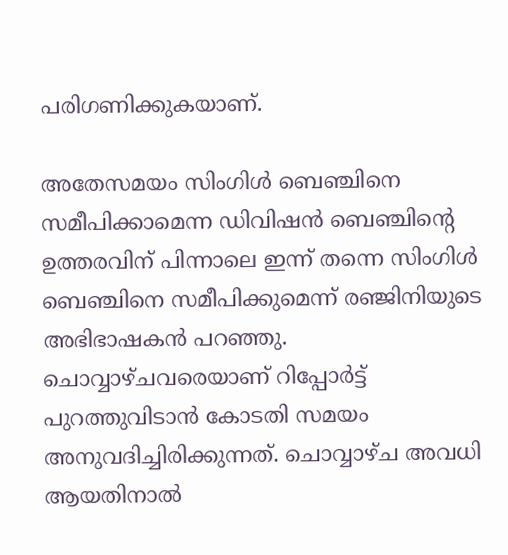പരിഗണിക്കുകയാണ്.

അതേസമയം സിംഗിൾ ബെഞ്ചിനെ സമീപിക്കാമെന്ന ഡിവിഷൻ ബെഞ്ചിന്റെ ഉത്തരവിന് പിന്നാലെ ഇന്ന് തന്നെ സിംഗിൾ ബെഞ്ചിനെ സമീപിക്കുമെന്ന് രഞ്ജിനിയുടെ അഭിഭാഷകൻ പറഞ്ഞു. ചൊവ്വാഴ്ചവരെയാണ് റിപ്പോർട്ട് പുറത്തുവിടാൻ കോടതി സമയം അനുവദിച്ചിരിക്കുന്നത്. ചൊവ്വാഴ്ച അവധി ആയതിനാൽ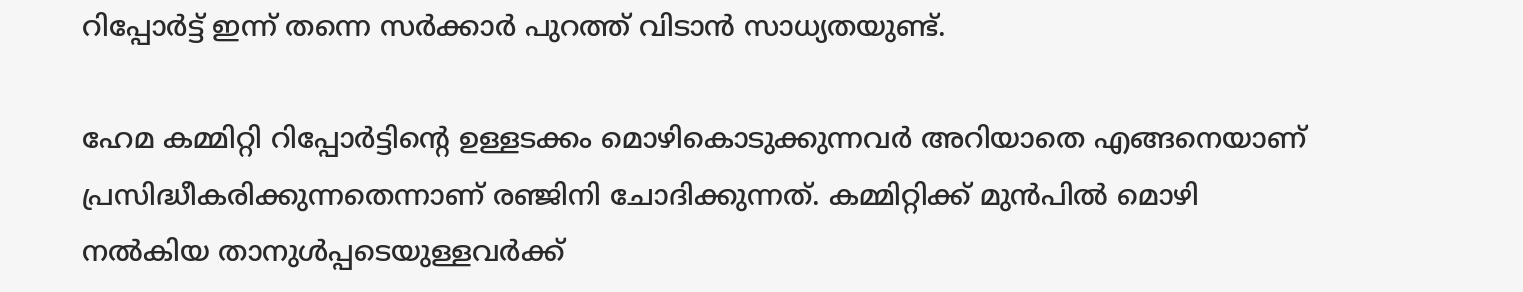റിപ്പോർട്ട് ഇന്ന് തന്നെ സർക്കാർ പുറത്ത് വിടാൻ സാധ്യതയുണ്ട്.

ഹേമ കമ്മിറ്റി റിപ്പോർട്ടിൻ്റെ ഉള്ളടക്കം മൊഴികൊടുക്കുന്നവർ അറിയാതെ എങ്ങനെയാണ് പ്രസിദ്ധീകരിക്കുന്നതെന്നാണ് രഞ്ജിനി ചോദിക്കുന്നത്. കമ്മിറ്റിക്ക് മുൻപിൽ മൊഴി നൽകിയ താനുൾപ്പടെയുള്ളവർക്ക്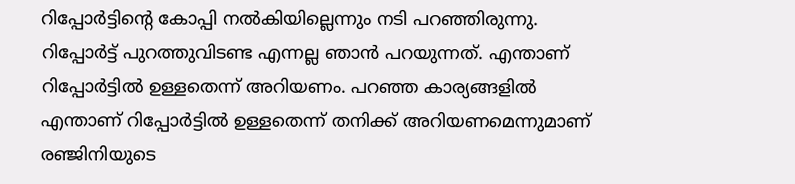റിപ്പോർട്ടിൻ്റെ കോപ്പി നൽകിയില്ലെന്നും നടി പറഞ്ഞിരുന്നു. റിപ്പോർട്ട് പുറത്തുവിടണ്ട എന്നല്ല ഞാൻ പറയുന്നത്. എന്താണ് റിപ്പോർട്ടിൽ ഉള്ളതെന്ന് അറിയണം. പറഞ്ഞ കാര്യങ്ങളിൽ എന്താണ് റിപ്പോർട്ടിൽ ഉള്ളതെന്ന് തനിക്ക് അറിയണമെന്നുമാണ് രഞ്ജിനിയുടെ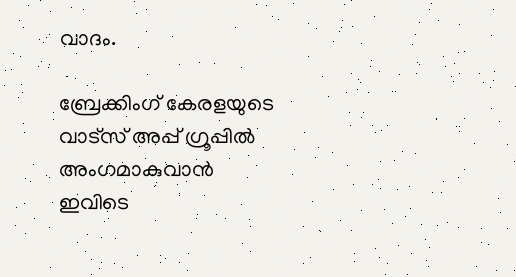വാദം.

ബ്രേക്കിംഗ് കേരളയുടെ വാട്സ് അപ്പ് ഗ്രൂപ്പിൽ അംഗമാകുവാൻ ഇവിടെ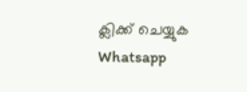ക്ലിക്ക് ചെയ്യുക Whatsapp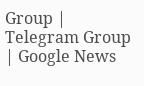Group | Telegram Group | Google News